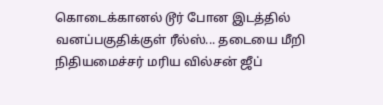கொடைக்கானல் டூர் போன இடத்தில் வனப்பகுதிக்குள் ரீல்ஸ்... தடையை மீறி நிதியமைச்சர் மரிய வில்சன் ஜீப்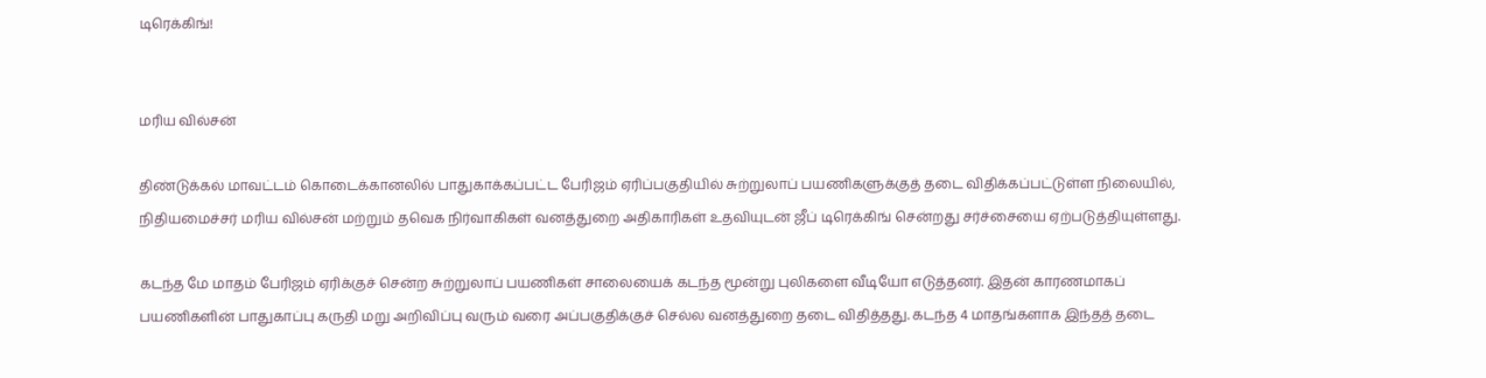டிரெக்கிங்!


மரிய வில்சன்

திண்டுக்கல் மாவட்டம் கொடைக்கானலில் பாதுகாக்கப்பட்ட பேரிஜம் ஏரிப்பகுதியில் சுற்றுலாப் பயணிகளுக்குத் தடை விதிக்கப்பட்டுள்ள நிலையில், நிதியமைச்சர் மரிய வில்சன் மற்றும் தவெக நிர்வாகிகள் வனத்துறை அதிகாரிகள் உதவியுடன் ஜீப் டிரெக்கிங் சென்றது சர்ச்சையை ஏற்படுத்தியுள்ளது.

கடந்த மே மாதம் பேரிஜம் ஏரிக்குச் சென்ற சுற்றுலாப் பயணிகள் சாலையைக் கடந்த மூன்று புலிகளை வீடியோ எடுத்தனர். இதன் காரணமாகப் பயணிகளின் பாதுகாப்பு கருதி மறு அறிவிப்பு வரும் வரை அப்பகுதிக்குச் செல்ல வனத்துறை தடை விதித்தது. கடந்த 4 மாதங்களாக இந்தத் தடை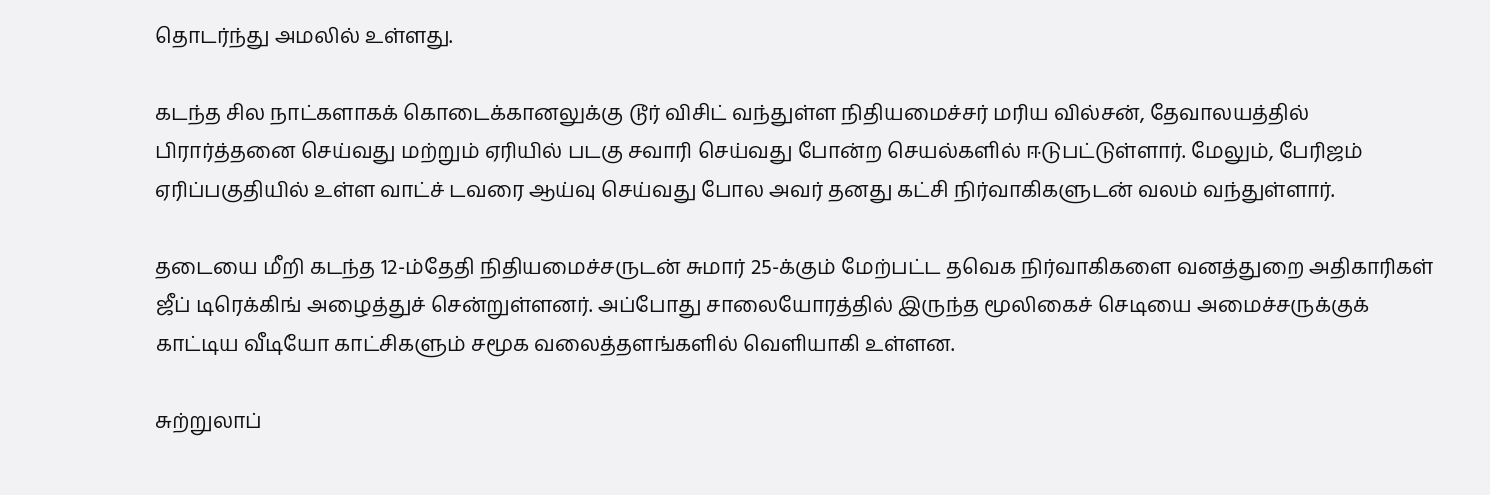தொடர்ந்து அமலில் உள்ளது.

கடந்த சில நாட்களாகக் கொடைக்கானலுக்கு டூர் விசிட் வந்துள்ள நிதியமைச்சர் மரிய வில்சன், தேவாலயத்தில் பிரார்த்தனை செய்வது மற்றும் ஏரியில் படகு சவாரி செய்வது போன்ற செயல்களில் ஈடுபட்டுள்ளார். மேலும், பேரிஜம் ஏரிப்பகுதியில் உள்ள வாட்ச் டவரை ஆய்வு செய்வது போல அவர் தனது கட்சி நிர்வாகிகளுடன் வலம் வந்துள்ளார்.

தடையை மீறி கடந்த 12-ம்தேதி நிதியமைச்சருடன் சுமார் 25-க்கும் மேற்பட்ட தவெக நிர்வாகிகளை வனத்துறை அதிகாரிகள் ஜீப் டிரெக்கிங் அழைத்துச் சென்றுள்ளனர். அப்போது சாலையோரத்தில் இருந்த மூலிகைச் செடியை அமைச்சருக்குக் காட்டிய வீடியோ காட்சிகளும் சமூக வலைத்தளங்களில் வெளியாகி உள்ளன.

சுற்றுலாப்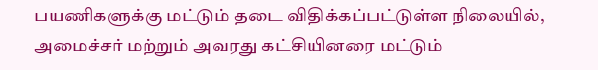பயணிகளுக்கு மட்டும் தடை விதிக்கப்பட்டுள்ள நிலையில், அமைச்சர் மற்றும் அவரது கட்சியினரை மட்டும்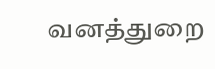வனத்துறை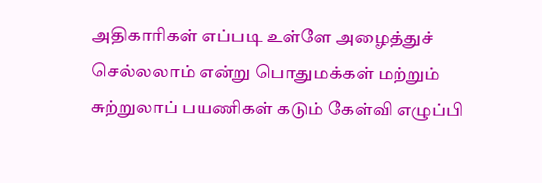அதிகாரிகள் எப்படி உள்ளே அழைத்துச் செல்லலாம் என்று பொதுமக்கள் மற்றும் சுற்றுலாப் பயணிகள் கடும் கேள்வி எழுப்பி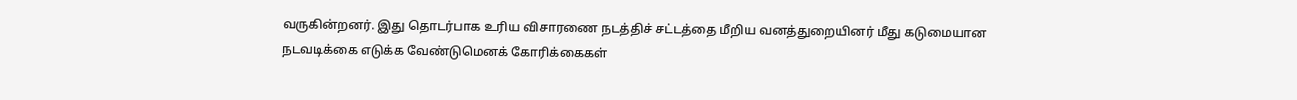வருகின்றனர். இது தொடர்பாக உரிய விசாரணை நடத்திச் சட்டத்தை மீறிய வனத்துறையினர் மீது கடுமையான நடவடிக்கை எடுக்க வேண்டுமெனக் கோரிக்கைகள்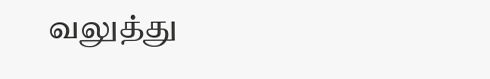வலுத்து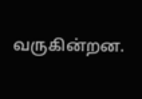வருகின்றன.